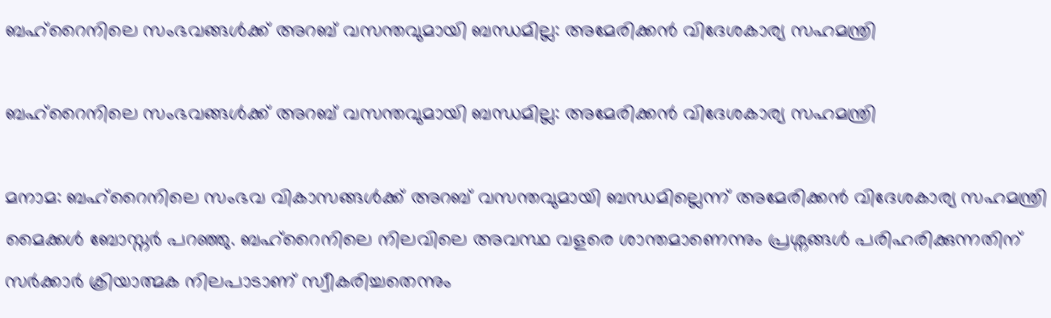ബഹ്റൈനിലെ സംഭവങ്ങള്‍ക്ക് അറബ് വസന്തവുമായി ബന്ധമില്ല: അമേരിക്കന്‍ വിദേശകാര്യ സഹമന്ത്രി

ബഹ്റൈനിലെ സംഭവങ്ങള്‍ക്ക് അറബ് വസന്തവുമായി ബന്ധമില്ല: അമേരിക്കന്‍ വിദേശകാര്യ സഹമന്ത്രി

മനാമ: ബഹ്റൈനിലെ സംഭവ വികാസങ്ങള്‍ക്ക് അറബ് വസന്തവുമായി ബന്ധമില്ലെന്ന് അമേരിക്കന്‍ വിദേശകാര്യ സഹമന്ത്രി മൈക്കള്‍ ബോസ്നര്‍ പറഞ്ഞു. ബഹ്റൈനിലെ നിലവിലെ അവസ്ഥ വളരെ ശാന്തമാണെന്നും പ്രശ്നങ്ങള്‍ പരിഹരിക്കുന്നതിന് സര്‍ക്കാര്‍ ക്രിയാത്മക നിലപാടാണ് സ്വീകരിച്ചതെന്നും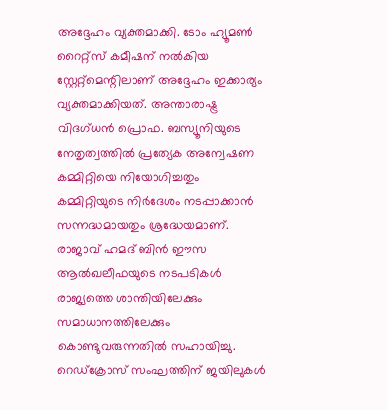അദ്ദേഹം വ്യക്തമാക്കി. ടോം ഹ്യൂമണ്‍ റൈറ്റ്സ് കമീഷന് നല്‍കിയ സ്റ്റേറ്റ്മെന്റിലാണ് അദ്ദേഹം ഇക്കാര്യം വ്യക്തമാക്കിയത്. അന്താരാഷ്ട്ര വിദഗ്ധന്‍ പ്രൊഫ. ബസ്യൂനിയുടെ നേതൃത്വത്തില്‍ പ്രത്യേക അന്വേഷണ കമ്മിറ്റിയെ നിയോഗിച്ചതും കമ്മിറ്റിയുടെ നിര്‍ദേശം നടപ്പാക്കാന്‍ സന്നദ്ധമായതും ശ്രദ്ധേയമാണ്.
രാജാവ് ഹമദ് ബിന്‍ ഈസ ആല്‍ഖലീഫയുടെ നടപടികള്‍ രാജ്യത്തെ ശാന്തിയിലേക്കും സമാധാനത്തിലേക്കും കൊണ്ടുവരുന്നതില്‍ സഹായിച്ചു. റെഡ്ക്രോസ് സംഘത്തിന് ജയിലുകള്‍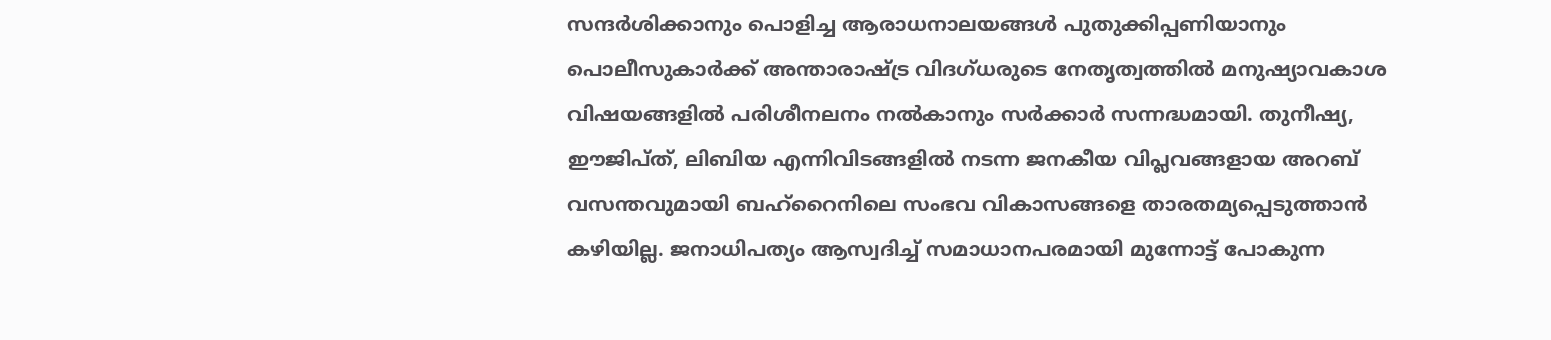സന്ദര്‍ശിക്കാനും പൊളിച്ച ആരാധനാലയങ്ങള്‍ പുതുക്കിപ്പണിയാനും പൊലീസുകാര്‍ക്ക് അന്താരാഷ്ട്ര വിദഗ്ധരുടെ നേതൃത്വത്തില്‍ മനുഷ്യാവകാശ വിഷയങ്ങളില്‍ പരിശീനലനം നല്‍കാനും സര്‍ക്കാര്‍ സന്നദ്ധമായി. തുനീഷ്യ, ഈജിപ്ത്, ലിബിയ എന്നിവിടങ്ങളില്‍ നടന്ന ജനകീയ വിപ്ലവങ്ങളായ അറബ് വസന്തവുമായി ബഹ്റൈനിലെ സംഭവ വികാസങ്ങളെ താരതമ്യപ്പെടുത്താന്‍ കഴിയില്ല. ജനാധിപത്യം ആസ്വദിച്ച് സമാധാനപരമായി മുന്നോട്ട് പോകുന്ന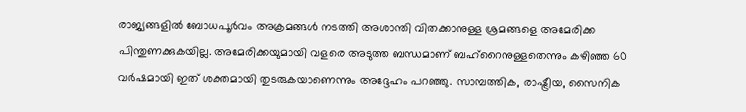രാജ്യങ്ങളില്‍ ബോധപൂര്‍വം അക്രമങ്ങള്‍ നടത്തി അശാന്തി വിതക്കാനുള്ള ശ്രമങ്ങളെ അമേരിക്ക പിന്തുണക്കുകയില്ല. അമേരിക്കയുമായി വളരെ അടുത്ത ബന്ധമാണ് ബഹ്റൈനുള്ളതെന്നും കഴിഞ്ഞ 60 വര്‍ഷമായി ഇത് ശക്തമായി തുടരുകയാണെന്നും അദ്ദേഹം പറഞ്ഞു. സാമ്പത്തിക, രാഷ്ട്രീയ, സൈനിക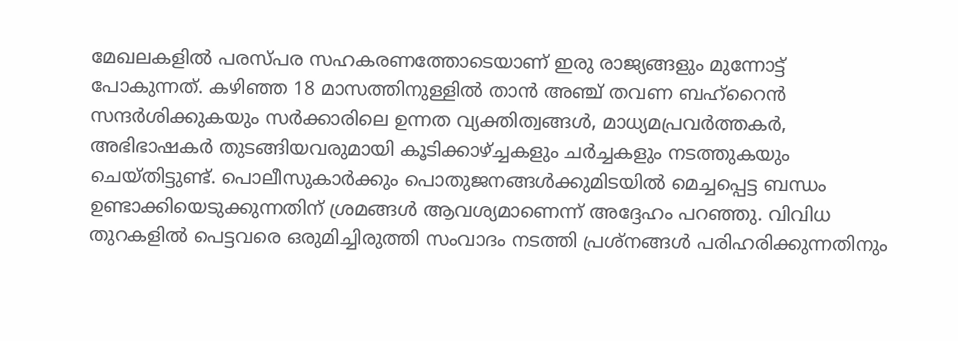മേഖലകളില്‍ പരസ്പര സഹകരണത്തോടെയാണ് ഇരു രാജ്യങ്ങളും മുന്നോട്ട് പോകുന്നത്. കഴിഞ്ഞ 18 മാസത്തിനുള്ളില്‍ താന്‍ അഞ്ച് തവണ ബഹ്റൈന്‍ സന്ദര്‍ശിക്കുകയും സര്‍ക്കാരിലെ ഉന്നത വ്യക്തിത്വങ്ങള്‍, മാധ്യമപ്രവര്‍ത്തകര്‍, അഭിഭാഷകര്‍ തുടങ്ങിയവരുമായി കൂടിക്കാഴ്ച്ചകളും ചര്‍ച്ചകളും നടത്തുകയും ചെയ്തിട്ടുണ്ട്. പൊലീസുകാര്‍ക്കും പൊതുജനങ്ങള്‍ക്കുമിടയില്‍ മെച്ചപ്പെട്ട ബന്ധം ഉണ്ടാക്കിയെടുക്കുന്നതിന് ശ്രമങ്ങള്‍ ആവശ്യമാണെന്ന് അദ്ദേഹം പറഞ്ഞു. വിവിധ തുറകളില്‍ പെട്ടവരെ ഒരുമിച്ചിരുത്തി സംവാദം നടത്തി പ്രശ്നങ്ങള്‍ പരിഹരിക്കുന്നതിനും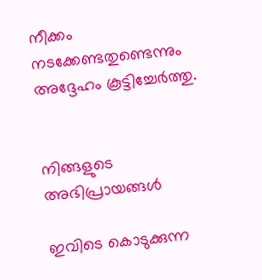നീക്കം നടക്കേണ്ടതുണ്ടെന്നും അദ്ദേഹം കൂട്ടിച്ചേര്‍ത്തു.


നിങ്ങളുടെ അഭിപ്രായങ്ങള്‍

ഇവിടെ കൊടുക്കുന്ന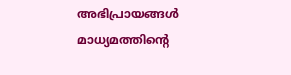അഭിപ്രായങ്ങള്‍ മാധ്യമത്തിന്റെ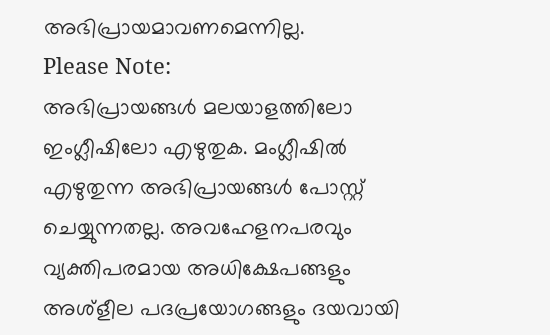അഭിപ്രായമാവണമെന്നില്ല.
Please Note:
അഭിപ്രായങ്ങള്‍ മലയാളത്തിലോ ഇംഗ്ലീഷിലോ എഴുതുക. മംഗ്ലീഷില്‍ എഴുതുന്ന അഭിപ്രായങ്ങള്‍ പോസ്റ്റ് ചെയ്യുന്നതല്ല. അവഹേളനപരവും വ്യക്തിപരമായ അധിക്ഷേപങ്ങളും അശ്ളീല പദപ്രയോഗങ്ങളും ദയവായി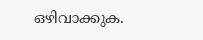ഒഴിവാക്കുക.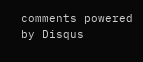comments powered by Disqus